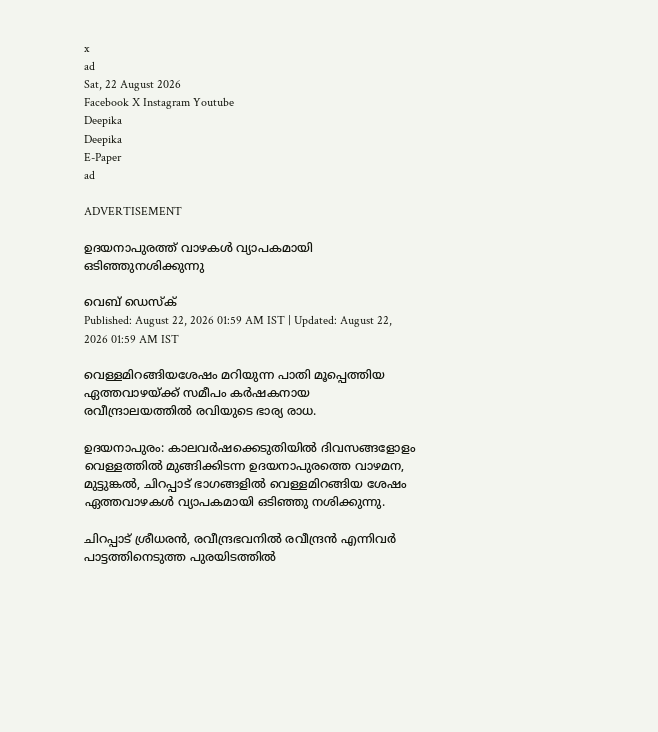x
ad
Sat, 22 August 2026
Facebook X Instagram Youtube
Deepika
Deepika
E-Paper
ad

ADVERTISEMENT

ഉദയനാപുരത്ത് വാഴകൾ വ്യാപകമായി ഒടിഞ്ഞുനശിക്കുന്നു

വെബ് ഡെസ്ക്
Published: August 22, 2026 01:59 AM IST | Updated: August 22, 2026 01:59 AM IST

വെള്ളമിറങ്ങിയശേഷം മറിയുന്ന പാതി മൂപ്പെത്തിയ ഏത്തവാഴയ്ക്ക് സമീപം കർഷകനായ രവീന്ദ്രാലയത്തിൽ രവിയുടെ ഭാര്യ രാധ.

ഉദയനാപുരം: കാലവർഷക്കെടുതിയിൽ ദിവസങ്ങളോളം വെള്ളത്തിൽ മുങ്ങിക്കിടന്ന ഉദയനാപുരത്തെ വാഴമന, മുട്ടുങ്കൽ, ചിറപ്പാട് ഭാഗങ്ങളിൽ വെള്ളമിറങ്ങിയ ശേഷം ഏത്തവാഴകൾ വ്യാപകമായി ഒടിഞ്ഞു നശിക്കുന്നു.

ചിറപ്പാട് ശ്രീധരൻ, രവീന്ദ്രഭവനിൽ രവീന്ദ്രൻ എന്നിവർ പാട്ടത്തിനെടുത്ത പുരയിടത്തിൽ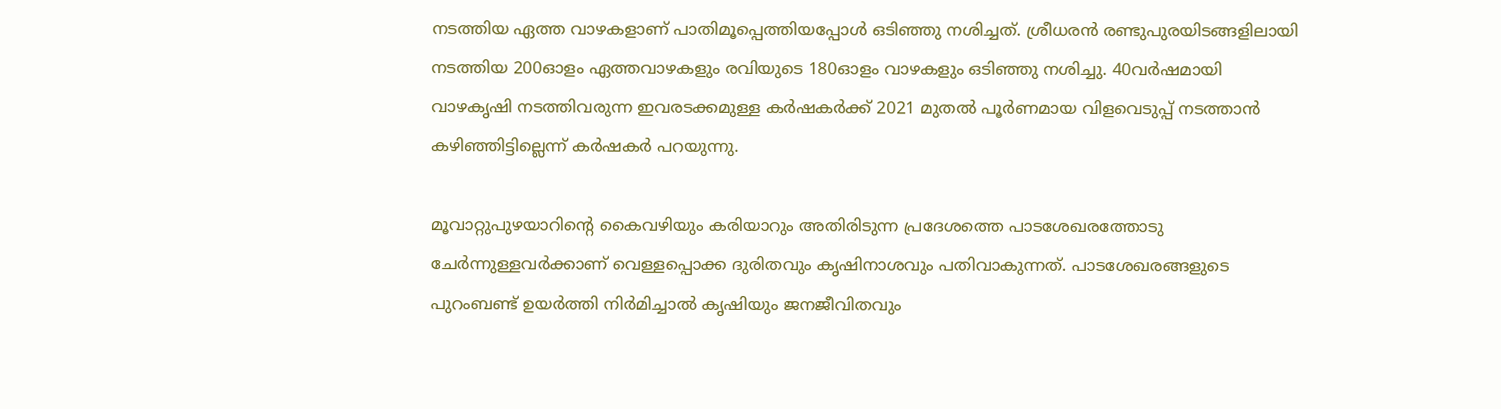നടത്തിയ ഏത്ത വാഴകളാണ് പാതിമൂപ്പെത്തിയപ്പോൾ ഒടിഞ്ഞു നശിച്ചത്. ശ്രീധരൻ രണ്ടുപുരയിടങ്ങളിലായി നടത്തിയ 200ഓളം ഏത്തവാഴകളും രവിയുടെ 180ഓളം വാഴകളും ഒടിഞ്ഞു നശിച്ചു. 40വർഷമായി വാഴകൃഷി നടത്തിവരുന്ന ഇവരടക്കമുള്ള കർഷകർക്ക് 2021 മുതൽ പൂർണമായ വിളവെടുപ്പ് നടത്താൻ കഴിഞ്ഞിട്ടില്ലെന്ന് കർഷകർ പറയുന്നു.

മൂവാറ്റുപുഴയാറിന്‍റെ കൈവഴിയും കരിയാറും അതിരിടുന്ന പ്രദേശത്തെ പാടശേഖരത്തോടു ചേർന്നുള്ളവർക്കാണ് വെള്ളപ്പൊക്ക ദുരിതവും കൃഷിനാശവും പതിവാകുന്നത്. പാടശേഖരങ്ങളുടെ പുറംബണ്ട് ഉയർത്തി നിർമിച്ചാൽ കൃഷിയും ജനജീവിതവും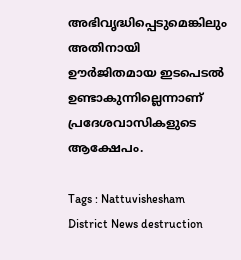അഭിവൃദ്ധിപ്പെടുമെങ്കിലും അതിനായി ഊർജിതമായ ഇടപെടൽ ഉണ്ടാകുന്നില്ലെന്നാണ് പ്രദേശവാസികളുടെ ആക്ഷേപം.

Tags : Nattuvishesham District News destruction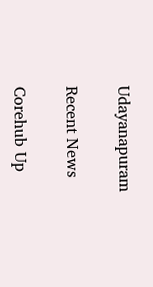Udayanapuram

Recent News

Corehub Up